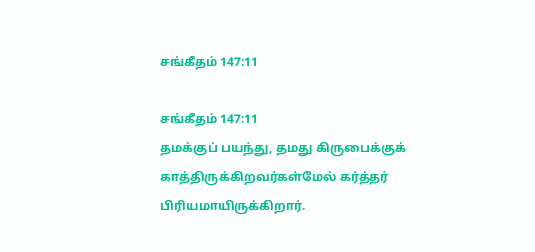சங்கீதம் 147:11

சங்கீதம் 147:11
தமக்குப் பயந்து, தமது கிருபைக்குக் காத்திருக்கிறவர்கள்மேல் கர்த்தர் பிரியமாயிருக்கிறார்.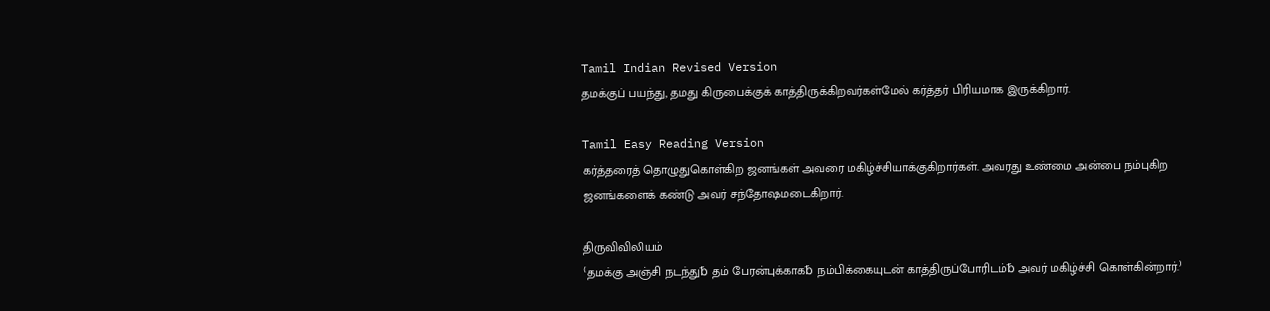Tamil Indian Revised Version
தமக்குப் பயந்து, தமது கிருபைக்குக் காத்திருக்கிறவர்கள்மேல் கர்த்தர் பிரியமாக இருக்கிறார்.

Tamil Easy Reading Version
கர்த்தரைத் தொழுதுகொள்கிற ஜனங்கள் அவரை மகிழ்ச்சியாக்குகிறார்கள். அவரது உண்மை அன்பை நம்புகிற ஜனங்களைக் கண்டு அவர் சந்தோஷமடைகிறார்.

திருவிவிலியம்
⁽தமக்கு அஞ்சி நடந்து␢ தம் பேரன்புக்காக␢ நம்பிக்கையுடன் காத்திருப்போரிடம்␢ அவர் மகிழ்ச்சி கொள்கின்றார்.⁾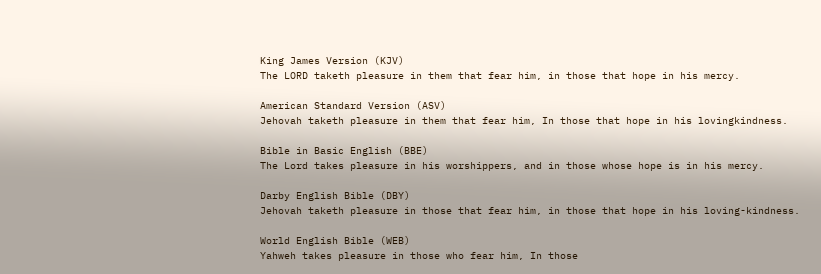King James Version (KJV)
The LORD taketh pleasure in them that fear him, in those that hope in his mercy.

American Standard Version (ASV)
Jehovah taketh pleasure in them that fear him, In those that hope in his lovingkindness.

Bible in Basic English (BBE)
The Lord takes pleasure in his worshippers, and in those whose hope is in his mercy.

Darby English Bible (DBY)
Jehovah taketh pleasure in those that fear him, in those that hope in his loving-kindness.

World English Bible (WEB)
Yahweh takes pleasure in those who fear him, In those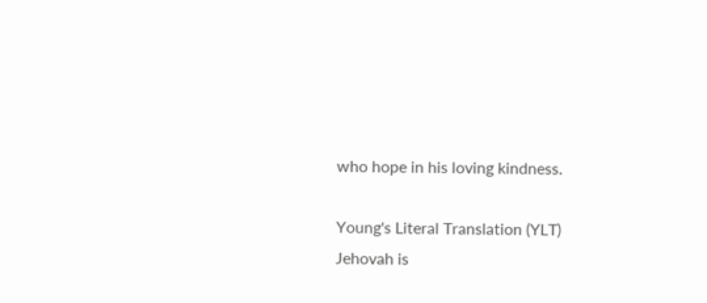who hope in his loving kindness.

Young's Literal Translation (YLT)
Jehovah is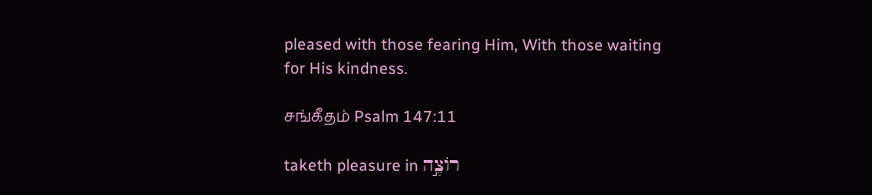pleased with those fearing Him, With those waiting for His kindness.

சங்கீதம் Psalm 147:11

taketh pleasure in רוֹצֶ֣ה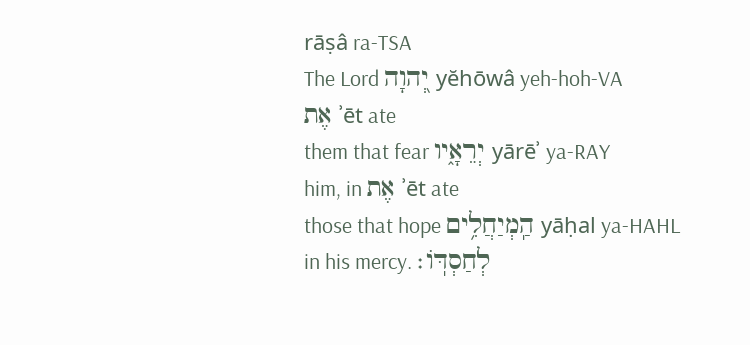rāṣâ ra-TSA
The Lord יְ֭הוָה yĕhōwâ yeh-hoh-VA
אֶת ʾēt ate
them that fear יְרֵאָ֑יו yārēʾ ya-RAY
him, in אֶת ʾēt ate
those that hope הַֽמְיַחֲלִ֥ים yāḥal ya-HAHL
in his mercy. לְחַסְדּֽוֹ׃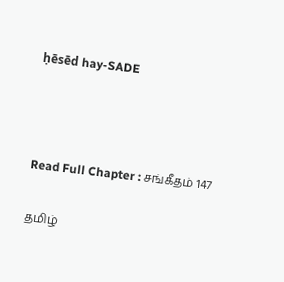ḥēsēd hay-SADE



Read Full Chapter : சங்கீதம் 147

தமிழ்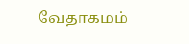வேதாகமம்